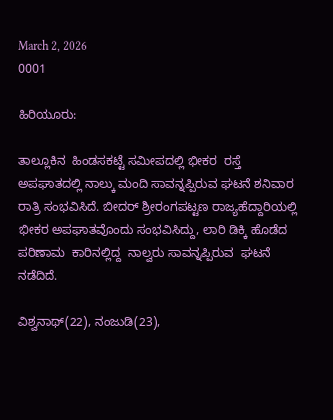March 2, 2026
0001

ಹಿರಿಯೂರು:

ತಾಲ್ಲೂಕಿನ  ಹಿಂಡಸಕಟ್ಟೆ ಸಮೀಪದಲ್ಲಿ ಭೀಕರ  ರಸ್ತೆ ಅಪಘಾತದಲ್ಲಿ ನಾಲ್ಕು ಮಂದಿ ಸಾವನ್ನಪ್ಪಿರುವ ಘಟನೆ ಶನಿವಾರ ರಾತ್ರಿ ಸಂಭವಿಸಿದೆ. ಬೀದರ್ ಶ್ರೀರಂಗಪಟ್ಟಣ ರಾಜ್ಯಹೆದ್ದಾರಿಯಲ್ಲಿ  ಭೀಕರ ಅಪಘಾತವೊಂದು ಸಂಭವಿಸಿದ್ದು, ಲಾರಿ ಡಿಕ್ಕಿ ಹೊಡೆದ ಪರಿಣಾಮ  ಕಾರಿನಲ್ಲಿದ್ದ  ನಾಲ್ವರು ಸಾವನ್ನಪ್ಪಿರುವ  ಘಟನೆ ನಡೆದಿದೆ.

ವಿಶ್ವನಾಥ್(22), ನಂಜುಡಿ(23),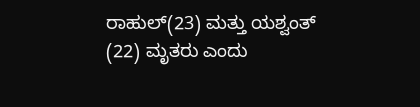ರಾಹುಲ್(23) ಮತ್ತು ಯಶ್ವಂತ್ (22) ಮೃತರು ಎಂದು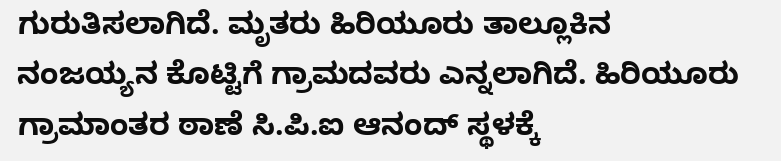ಗುರುತಿಸಲಾಗಿದೆ. ಮೃತರು ಹಿರಿಯೂರು ತಾಲ್ಲೂಕಿನ  ನಂಜಯ್ಯನ ಕೊಟ್ಟಿಗೆ ಗ್ರಾಮದವರು ಎನ್ನಲಾಗಿದೆ. ಹಿರಿಯೂರು ಗ್ರಾಮಾಂತರ ಠಾಣೆ ಸಿ.ಪಿ.ಐ ಆನಂದ್ ಸ್ಥಳಕ್ಕೆ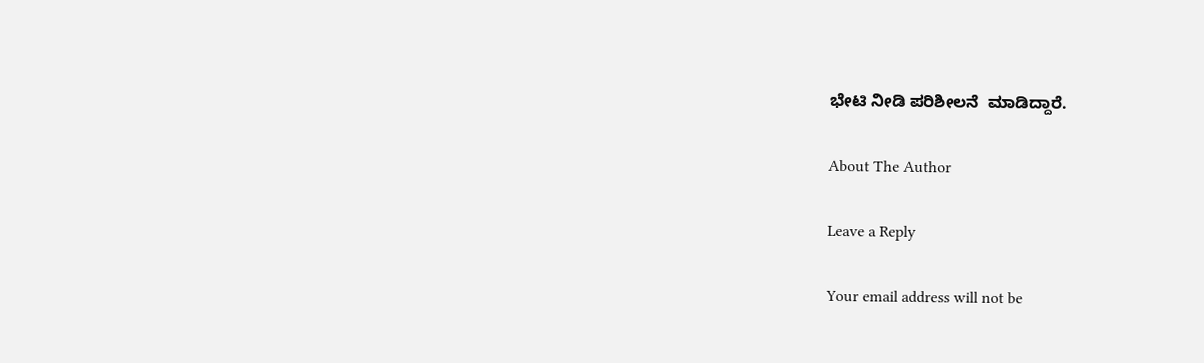ಭೇಟಿ ನೀಡಿ ಪರಿಶೀಲನೆ  ಮಾಡಿದ್ದಾರೆ.

About The Author

Leave a Reply

Your email address will not be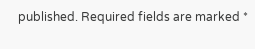published. Required fields are marked *